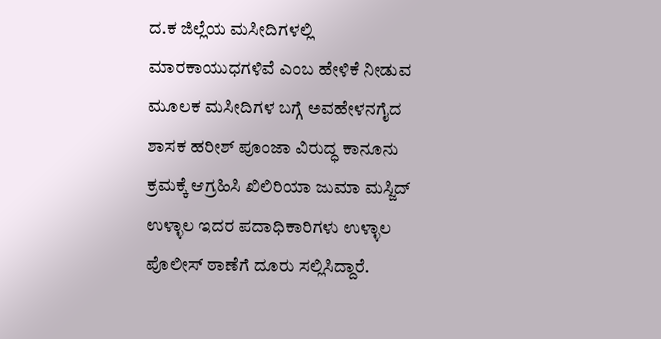ದ.ಕ ಜಿಲ್ಲೆಯ ಮಸೀದಿಗಳಲ್ಲಿ ಮಾರಕಾಯುಧಗಳಿವೆ ಎಂಬ ಹೇಳಿಕೆ ನೀಡುವ ಮೂಲಕ ಮಸೀದಿಗಳ ಬಗ್ಗೆ ಅವಹೇಳನಗೈದ ಶಾಸಕ ಹರೀಶ್ ಪೂಂಜಾ ವಿರುದ್ಧ ಕಾನೂನು ಕ್ರಮಕ್ಕೆ ಆಗ್ರಹಿಸಿ ಖಿಲಿರಿಯಾ ಜುಮಾ ಮಸ್ಜಿದ್ ಉಳ್ಳಾಲ ಇದರ ಪದಾಧಿಕಾರಿಗಳು ಉಳ್ಳಾಲ ಪೊಲೀಸ್ ಠಾಣೆಗೆ ದೂರು ಸಲ್ಲಿಸಿದ್ದಾರೆ.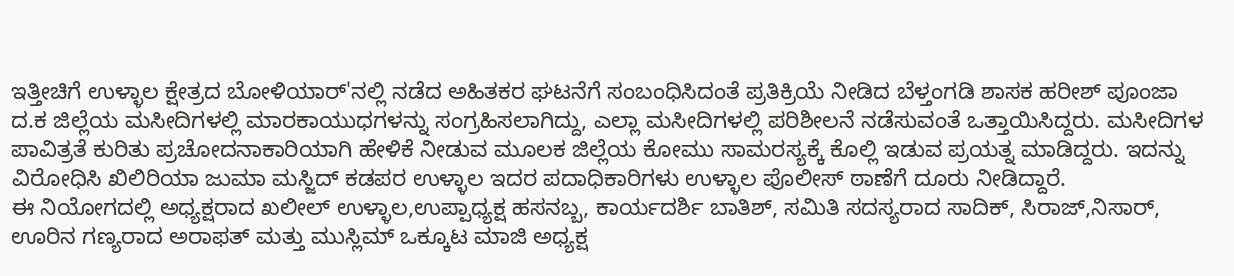ಇತ್ತೀಚಿಗೆ ಉಳ್ಳಾಲ ಕ್ಷೇತ್ರದ ಬೋಳಿಯಾರ್'ನಲ್ಲಿ ನಡೆದ ಅಹಿತಕರ ಘಟನೆಗೆ ಸಂಬಂಧಿಸಿದಂತೆ ಪ್ರತಿಕ್ರಿಯೆ ನೀಡಿದ ಬೆಳ್ತಂಗಡಿ ಶಾಸಕ ಹರೀಶ್ ಪೂಂಜಾ ದ.ಕ ಜಿಲ್ಲೆಯ ಮಸೀದಿಗಳಲ್ಲಿ ಮಾರಕಾಯುಧಗಳನ್ನು ಸಂಗ್ರಹಿಸಲಾಗಿದ್ದು, ಎಲ್ಲಾ ಮಸೀದಿಗಳಲ್ಲಿ ಪರಿಶೀಲನೆ ನಡೆಸುವಂತೆ ಒತ್ತಾಯಿಸಿದ್ದರು. ಮಸೀದಿಗಳ ಪಾವಿತ್ರತೆ ಕುರಿತು ಪ್ರಚೋದನಾಕಾರಿಯಾಗಿ ಹೇಳಿಕೆ ನೀಡುವ ಮೂಲಕ ಜಿಲ್ಲೆಯ ಕೋಮು ಸಾಮರಸ್ಯಕ್ಕೆ ಕೊಲ್ಲಿ ಇಡುವ ಪ್ರಯತ್ನ ಮಾಡಿದ್ದರು. ಇದನ್ನು ವಿರೋಧಿಸಿ ಖಿಲಿರಿಯಾ ಜುಮಾ ಮಸ್ಜಿದ್ ಕಡಪರ ಉಳ್ಳಾಲ ಇದರ ಪದಾಧಿಕಾರಿಗಳು ಉಳ್ಳಾಲ ಪೊಲೀಸ್ ಠಾಣೆಗೆ ದೂರು ನೀಡಿದ್ದಾರೆ.
ಈ ನಿಯೋಗದಲ್ಲಿ ಅಧ್ಯಕ್ಷರಾದ ಖಲೀಲ್ ಉಳ್ಳಾಲ,ಉಪ್ಪಾಧ್ಯಕ್ಷ ಹಸನಬ್ಬ, ಕಾರ್ಯದರ್ಶಿ ಬಾತಿಶ್, ಸಮಿತಿ ಸದಸ್ಯರಾದ ಸಾದಿಕ್, ಸಿರಾಜ್,ನಿಸಾರ್,
ಊರಿನ ಗಣ್ಯರಾದ ಅರಾಫತ್ ಮತ್ತು ಮುಸ್ಲಿಮ್ ಒಕ್ಕೂಟ ಮಾಜಿ ಅಧ್ಯಕ್ಷ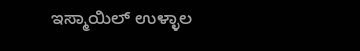ಇಸ್ಮಾಯಿಲ್ ಉಳ್ಳಾಲ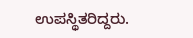ಉಪಸ್ಥಿತರಿದ್ದರು.